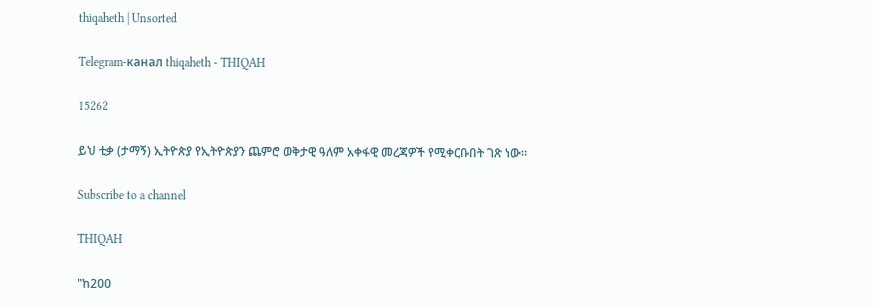thiqaheth | Unsorted

Telegram-канал thiqaheth - THIQAH

15262

ይህ ቲቃ (ታማኝ) ኢትዮጵያ የኢትዮጵያን ጨምሮ ወቅታዊ ዓለም አቀፋዊ መረጃዎች የሚቀርቡበት ገጽ ነው።

Subscribe to a channel

THIQAH

"ከ200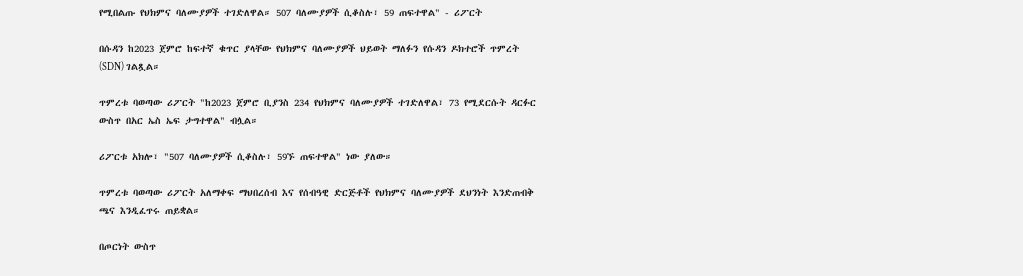የሚበልጡ የህክምና ባለሙያዎች ተገድለዋል። 507 ባለሙያዎች ሲቆስሉ፣ 59 ጠፍተዋል" - ሪፖርት

በሱዳን ከ2023 ጀምሮ ከፍተኛ ቁጥር ያላቸው የህክምና ባለሙያዎች ህይወት ማለፉን የሱዳን ዶክተሮች ጥምረት (SDN) ገልጿል።

ጥምረቱ ባወጣው ሪፖርት "ከ2023 ጀምሮ ቢያንስ 234 የህክምና ባለሙያዎች ተገድለዋል፣ 73 የሚደርሱት ዳርፉር ውስጥ በአር ኤስ ኤፍ ታግተዋል" ብሏል።

ሪፖርቱ አክሎ፣ "507 ባለሙያዎች ሲቆስሉ፣ 59ኙ ጠፍተዋል" ነው ያለው።

ጥምረቱ ባወጣው ሪፖርት አለማቀፍ ማህበረሰብ እና የሰብዓዊ ድርጅቶች የህክምና ባለሙያዎች ደህንነት እንድጠብቅ ጫና እንዲፈጥሩ ጠይቋል።

በጦርነት ውስጥ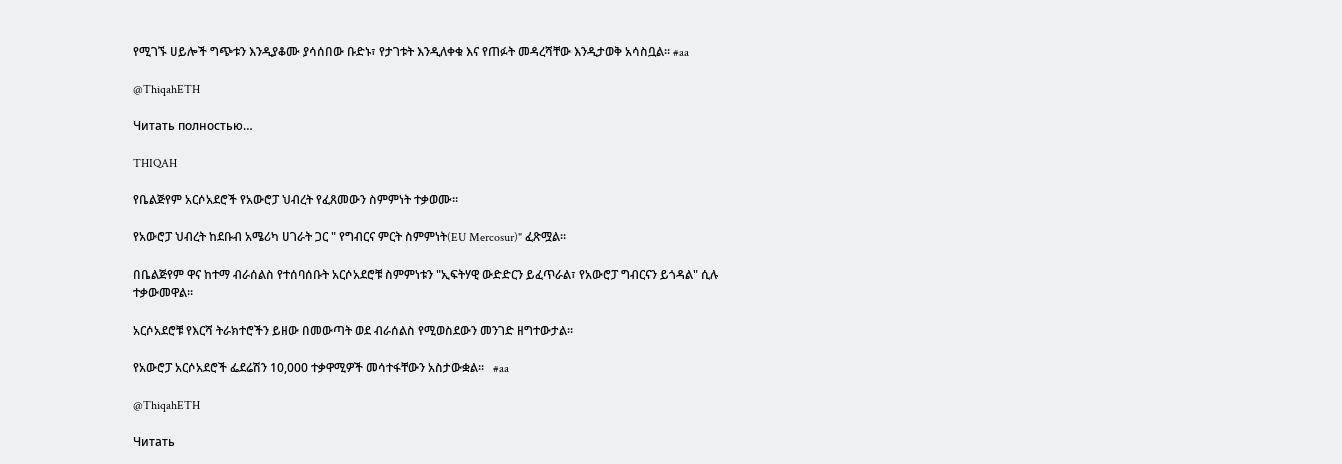የሚገኙ ሀይሎች ግጭቱን እንዲያቆሙ ያሳሰበው ቡድኑ፣ የታገቱት እንዲለቀቁ እና የጠፉት መዳረሻቸው እንዲታወቅ አሳስቧል። #aa

@ThiqahETH

Читать полностью…

THIQAH

የቤልጅየም አርሶአደሮች የአውሮፓ ህብረት የፈጸመውን ስምምነት ተቃወሙ።

የአውሮፓ ህብረት ከደቡብ አሜሪካ ሀገራት ጋር " የግብርና ምርት ስምምነት(EU Mercosur)" ፈጽሟል።

በቤልጅየም ዋና ከተማ ብራሰልስ የተሰባሰቡት አርሶአደሮቹ ስምምነቱን "ኢፍትሃዊ ውድድርን ይፈጥራል፣ የአውሮፓ ግብርናን ይጎዳል" ሲሉ ተቃውመዋል።

አርሶአደሮቹ የእርሻ ትራክተሮችን ይዘው በመውጣት ወደ ብራሰልስ የሚወስደውን መንገድ ዘግተውታል።

የአውሮፓ አርሶአደሮች ፌደሬሽን 10,000 ተቃዋሚዎች መሳተፋቸውን አስታውቋል።   #aa

@ThiqahETH

Читать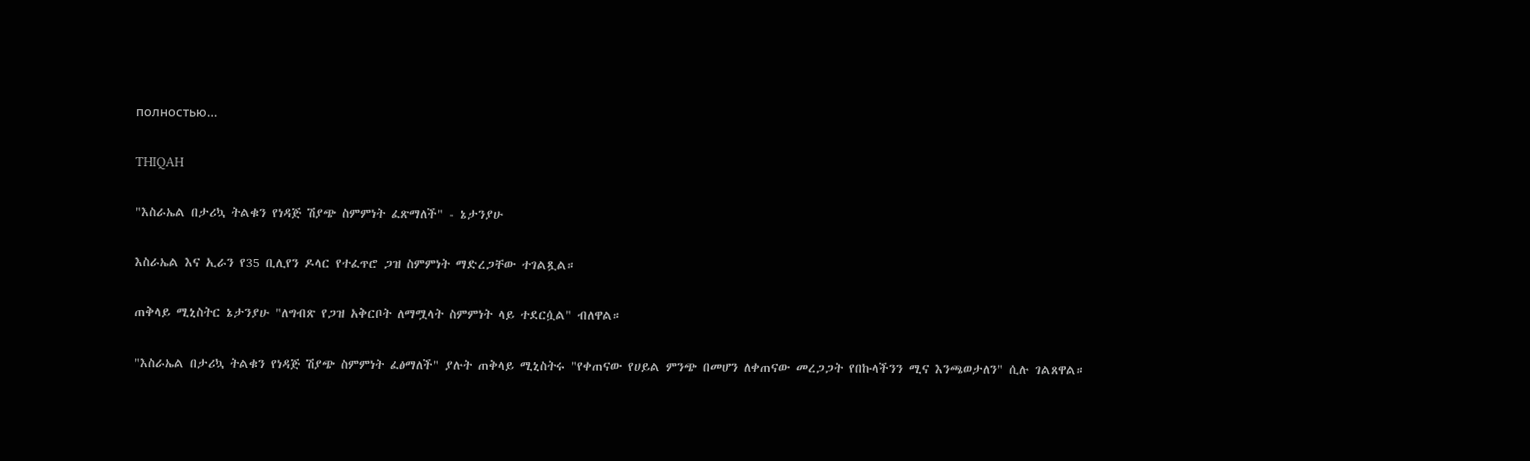полностью…

THIQAH

"እስራኤል በታሪኳ ትልቁን የነዳጅ ሽያጭ ስምምነት ፈጽማለች" - ኔታንያሁ

እስራኤል እና ኢራን የ35 ቢሊየን ዶላር የተፈጥሮ ጋዝ ስምምነት ማድረጋቸው ተገልጿል።

ጠቅላይ ሚኒስትር ኔታንያሁ "ለግብጽ የጋዝ አቅርቦት ለማሟላት ስምምነት ላይ ተደርሷል" ብለዋል።

"እስራኤል በታሪኳ ትልቁን የነዳጅ ሽያጭ ስምምነት ፈፅማለች" ያሉት ጠቅላይ ሚኒስትሩ "የቀጠናው የሀይል ምንጭ በመሆን ለቀጠናው መረጋጋት የበኩላችንን ሚና እንጫወታለን" ሲሉ ገልጸዋል።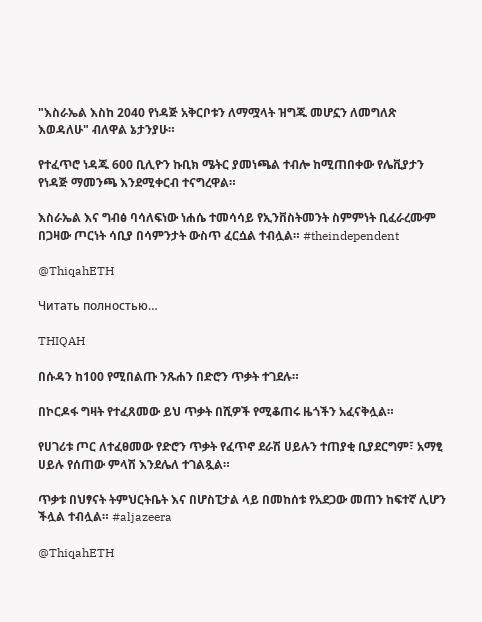"እስራኤል እስከ 2040 የነዳጅ አቅርቦቱን ለማሟላት ዝግጁ መሆኗን ለመግለጽ እወዳለሁ" ብለዋል ኔታንያሁ።

የተፈጥሮ ነዳጁ 600 ቢሊዮን ኩቢክ ሜትር ያመነጫል ተብሎ ከሚጠበቀው የሌቪያታን የነዳጅ ማመንጫ እንደሚቀርብ ተናግረዋል።

እስራኤል እና ግብፅ ባሳለፍነው ነሐሴ ተመሳሳይ የኢንቨስትመንት ስምምነት ቢፈራረሙም በጋዛው ጦርነት ሳቢያ በሳምንታት ውስጥ ፈርሷል ተብሏል። #theindependent

@ThiqahETH

Читать полностью…

THIQAH

በሱዳን ከ100 የሚበልጡ ንጹሐን በድሮን ጥቃት ተገደሉ።

በኮርዶፋ ግዛት የተፈጸመው ይህ ጥቃት በሺዎች የሚቆጠሩ ዜጎችን አፈናቅሏል።

የሀገሪቱ ጦር ለተፈፀመው የድሮን ጥቃት የፈጥኖ ደራሽ ሀይሉን ተጠያቂ ቢያደርግም፣ አማፂ ሀይሉ የሰጠው ምላሽ እንደሌለ ተገልጿል።

ጥቃቱ በህፃናት ትምህርትቤት እና በሆስፒታል ላይ በመከሰቱ የአደጋው መጠን ከፍተኛ ሊሆን ችሏል ተብሏል። #aljazeera

@ThiqahETH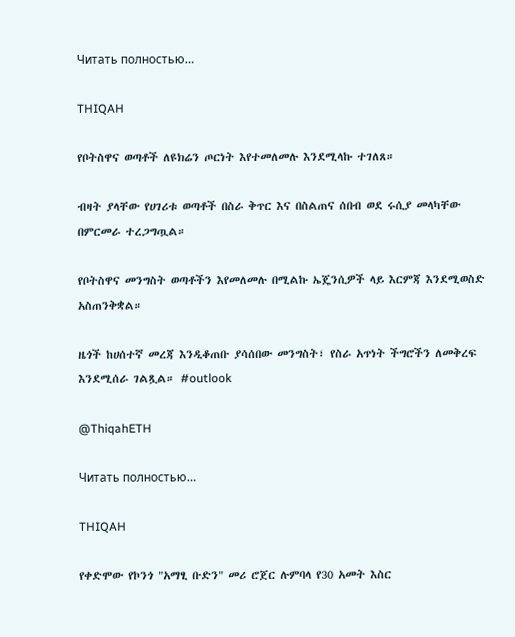Читать полностью…

THIQAH

የቦትስዋና ወጣቶች ለዩክሬን ጦርነት እየተመለመሉ እንደሚላኩ ተገለጸ።

ብዛት ያላቸው የሀገሪቱ ወጣቶች በስራ ቅጥር እና በስልጠና ሰበብ ወደ ሩሲያ መላካቸው በምርመራ ተረጋግጧል።

የቦትስዋና መንግስት ወጣቶችን እየመለመሉ በሚልኩ ኤጄንሲዎች ላይ እርምጃ እንደሚወስድ አስጠንቅቋል።

ዜጎች ከሀሰተኛ መረጃ እንዲቆጠቡ ያሳሰበው መንግስት፣ የስራ አጥነት ችግሮችን ለመቅረፍ እንደሚሰራ ገልጿል። #outlook

@ThiqahETH

Читать полностью…

THIQAH

የቀድሞው የኮንጎ "አማፂ ቡድን" መሪ ሮጀር ሉምባላ የ30 አመት እስር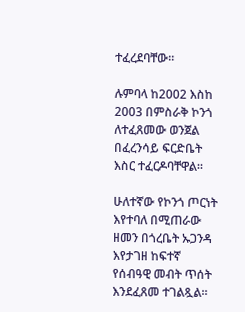ተፈረደባቸው።

ሉምባላ ከ2002 እስከ 2003 በምስራቅ ኮንጎ ለተፈጸመው ወንጀል በፈረንሳይ ፍርድቤት እስር ተፈርዶባቸዋል።

ሁለተኛው የኮንጎ ጦርነት እየተባለ በሚጠራው ዘመን በጎረቤት ኡጋንዳ እየታገዘ ከፍተኛ የሰብዓዊ መብት ጥሰት እንደፈጸመ ተገልጿል።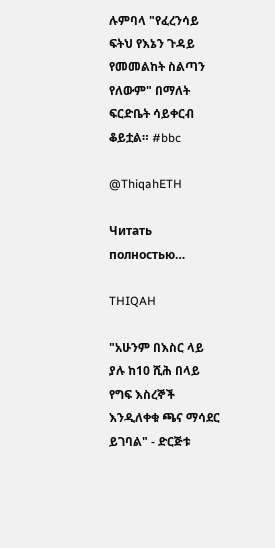ሉምባላ "የፈረንሳይ ፍትህ የእኔን ጉዳይ የመመልከት ስልጣን የለውም" በማለት ፍርድቤት ሳይቀርብ ቆይቷል። #bbc

@ThiqahETH

Читать полностью…

THIQAH

"አሁንም በእስር ላይ ያሉ ከ10 ሺሕ በላይ የግፍ እስረኞች እንዲለቀቁ ጫና ማሳደር ይገባል" - ድርጅቱ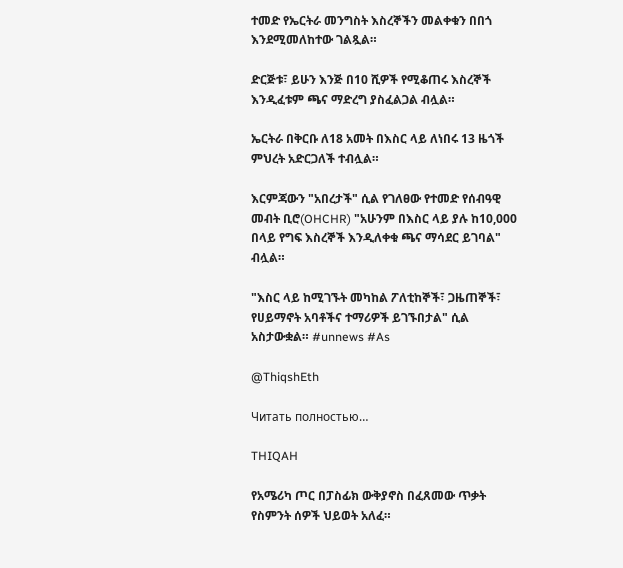ተመድ የኤርትራ መንግስት እስረኞችን መልቀቁን በበጎ እንደሚመለከተው ገልጿል።

ድርጅቱ፣ ይሁን እንጅ በ10 ሺዎች የሚቆጠሩ እስረኞች እንዲፈቱም ጫና ማድረግ ያስፈልጋል ብሏል።

ኤርትራ በቅርቡ ለ18 አመት በእስር ላይ ለነበሩ 13 ዜጎች ምህረት አድርጋለች ተብሏል።

እርምጃውን "አበረታች" ሲል የገለፀው የተመድ የሰብዓዊ መብት ቢሮ(OHCHR) "አሁንም በእስር ላይ ያሉ ከ10,000 በላይ የግፍ እስረኞች እንዲለቀቁ ጫና ማሳደር ይገባል" ብሏል።

"እስር ላይ ከሚገኙት መካከል ፖለቲከኞች፣ ጋዜጠኞች፣ የሀይማኖት አባቶችና ተማሪዎች ይገኙበታል" ሲል አስታውቋል። #unnews #As

@ThiqshEth

Читать полностью…

THIQAH

የአሜሪካ ጦር በፓስፊክ ውቅያኖስ በፈጸመው ጥቃት የስምንት ሰዎች ህይወት አለፈ።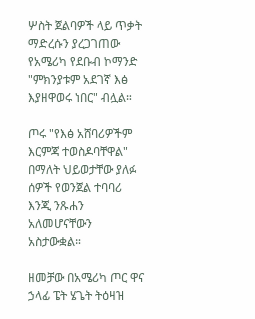ሦስት ጀልባዎች ላይ ጥቃት ማድረሱን ያረጋገጠው የአሜሪካ የደቡብ ኮማንድ "ምክንያቱም አደገኛ እፅ እያዘዋወሩ ነበር" ብሏል።

ጦሩ "የእፅ አሸባሪዎችም እርምጃ ተወስዶባቸዋል" በማለት ህይወታቸው ያለፉ ሰዎች የወንጀል ተባባሪ እንጂ ንጹሐን አለመሆናቸውን አስታውቋል።

ዘመቻው በአሜሪካ ጦር ዋና ኃላፊ ፔት ሄጌት ትዕዛዝ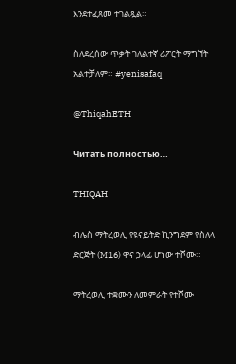እንደተፈጸመ ተገልጿል።

ስለደረሰው ጥቃት ገለልተኛ ሪፖርት ማግኘት አልተቻለም። #yenisafaq

@ThiqahETH

Читать полностью…

THIQAH

ብሌስ ማትረወሊ የዩናይትድ ኪንግደም የስለላ ድርጅት (M16) ዋና ኃላፊ ሆነው ተሾሙ።

ማትረወሊ ተቋሙን ለመምራት የተሾሙ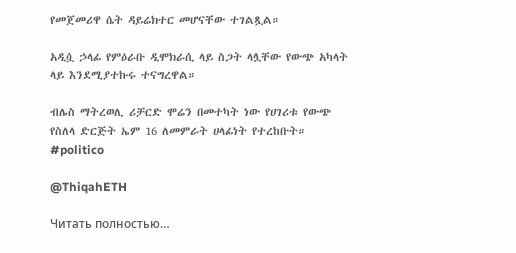የመጀመሪዋ ሴት ዳይሬክተር መሆናቸው ተገልጿል።

አዲሷ ኃላፊ የምዕራቡ ዲሞክራሲ ላይ ስጋት ላሏቸው የውጭ አካላት ላይ እንደሚያተኩሩ ተናግረዋል።

ብሌስ ማትረወሊ ሪቻርድ ሞሬን በመተካት ነው የሀገሪቱ የውጭ የስለላ ድርጅት ኤም 16 ለመምራት ሀላፊነት የተረከቡት። #politico

@ThiqahETH

Читать полностью…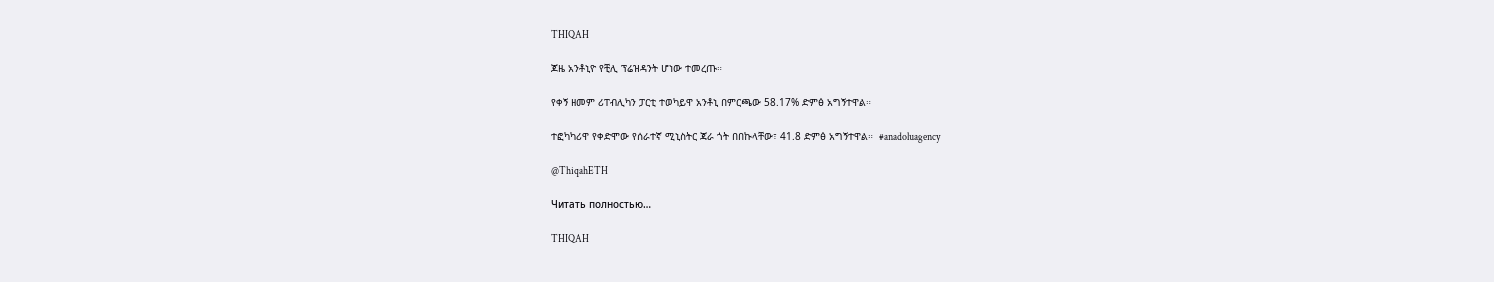THIQAH

ጆዜ አንቶኒዮ የቺሊ ፕሬዝዳንት ሆነው ተመረጡ።

የቀኝ ዘመም ሪፐብሊካን ፓርቲ ተወካይዋ አንቶኒ በምርጫው 58.17% ድምፅ አግኝተዋል።

ተፎካካሪዋ የቀድሞው የሰራተኛ ሚኒስትር ጃራ ጎት በበኩላቸው፣ 41.8 ድምፅ አግኝተዋል።  #anadoluagency

@ThiqahETH

Читать полностью…

THIQAH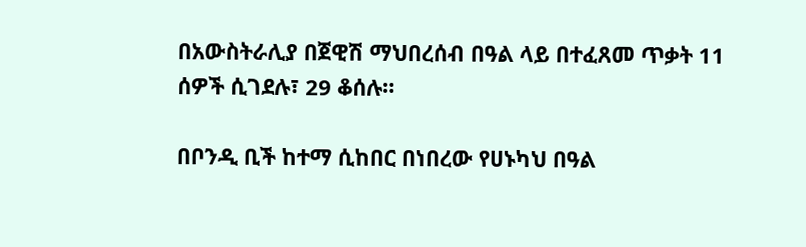በአውስትራሊያ በጀዊሽ ማህበረሰብ በዓል ላይ በተፈጸመ ጥቃት 11 ሰዎች ሲገደሉ፣ 29 ቆሰሉ።

በቦንዲ ቢች ከተማ ሲከበር በነበረው የሀኑካህ በዓል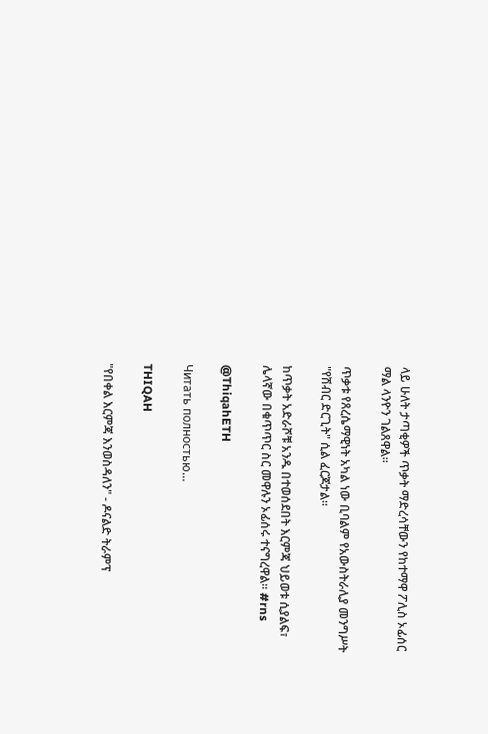ላይ ሁለት ታጣቂዎች ጥቃት ማድረሳቸውን የከተማዋ ፖሊስ ኦፊሰር ማል ላንዮን ገልጸዋል።

ጥቃቱ የጸረሴማዊነት አካል ነው ቢባልም የአውስትራሊያ መንግሥት "የሽብር ድርጊት" ሲል ፈርጆታል።

ከጥቃት አድራሾቹ አንዱ በተወሰደበት እርምጃ ህይወቱ ሲያልፍ፣ ሌላኛው በቁጥጥር ስር መዋሉን ኦፊሰሩ ተናግረዋል። #rns

@ThiqahETH

Читать полностью…

THIQAH

"የበቀል እርምጃ እንወስዳለን" - ዶናልድ ትራምፕ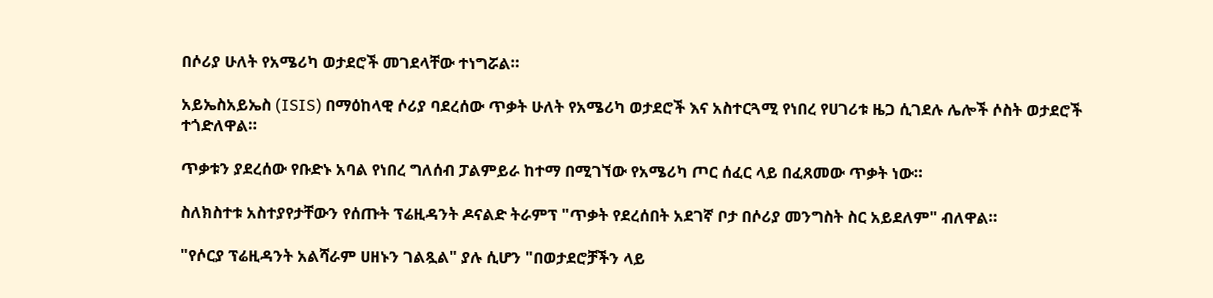በሶሪያ ሁለት የአሜሪካ ወታደሮች መገደላቸው ተነግሯል።

አይኤስአይኤስ (ISIS) በማዕከላዊ ሶሪያ ባደረሰው ጥቃት ሁለት የአሜሪካ ወታደሮች እና አስተርጓሚ የነበረ የሀገሪቱ ዜጋ ሲገደሉ ሌሎች ሶስት ወታደሮች ተጎድለዋል።

ጥቃቱን ያደረሰው የቡድኑ አባል የነበረ ግለሰብ ፓልምይራ ከተማ በሚገኘው የአሜሪካ ጦር ሰፈር ላይ በፈጸመው ጥቃት ነው።

ስለክስተቱ አስተያየታቸውን የሰጡት ፕሬዚዳንት ዶናልድ ትራምፕ "ጥቃት የደረሰበት አደገኛ ቦታ በሶሪያ መንግስት ስር አይደለም" ብለዋል።

"የሶርያ ፕሬዚዳንት አልሻራም ሀዘኑን ገልጿል" ያሉ ሲሆን "በወታደሮቻችን ላይ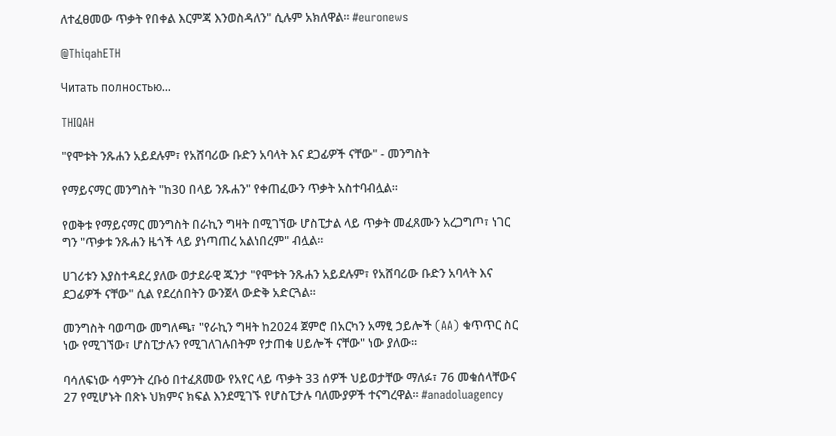ለተፈፀመው ጥቃት የበቀል እርምጃ እንወስዳለን" ሲሉም አክለዋል። #euronews

@ThiqahETH

Читать полностью…

THIQAH

"የሞቱት ንጹሐን አይደሉም፣ የአሸባሪው ቡድን አባላት እና ደጋፊዎች ናቸው" - መንግስት

የማይናማር መንግስት "ከ30 በላይ ንጹሐን" የቀጠፈውን ጥቃት አስተባብሏል።

የወቅቱ የማይናማር መንግስት በራኪን ግዛት በሚገኘው ሆስፒታል ላይ ጥቃት መፈጸሙን አረጋግጦ፣ ነገር ግን "ጥቃቱ ንጹሐን ዜጎች ላይ ያነጣጠረ አልነበረም" ብሏል።

ሀገሪቱን እያስተዳደረ ያለው ወታደራዊ ጁንታ "የሞቱት ንጹሐን አይደሉም፣ የአሸባሪው ቡድን አባላት እና ደጋፊዎች ናቸው" ሲል የደረሰበትን ውንጀላ ውድቅ አድርጓል።

መንግስት ባወጣው መግለጫ፣ "የራኪን ግዛት ከ2024 ጀምሮ በአርካን አማፂ ኃይሎች (AA) ቁጥጥር ስር ነው የሚገኘው፣ ሆስፒታሉን የሚገለገሉበትም የታጠቁ ሀይሎች ናቸው" ነው ያለው።

ባሳለፍነው ሳምንት ረቡዕ በተፈጸመው የአየር ላይ ጥቃት 33 ሰዎች ህይወታቸው ማለፉ፣ 76 መቁሰላቸውና 27 የሚሆኑት በጽኑ ህክምና ክፍል እንደሚገኙ የሆስፒታሉ ባለሙያዎች ተናግረዋል። #anadoluagency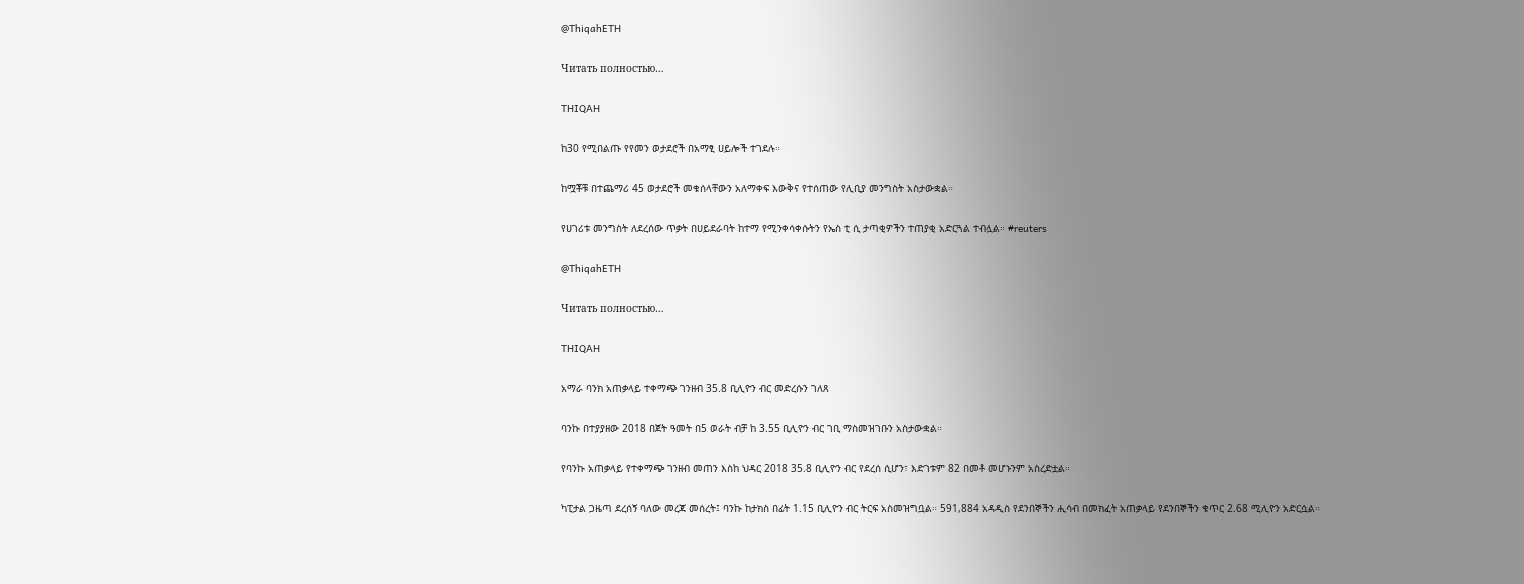@ThiqahETH

Читать полностью…

THIQAH

ከ30 የሚበልጡ የየመን ወታደሮች በአማፂ ሀይሎች ተገደሉ።

ከሟቾቹ በተጨማሪ 45 ወታደሮች መቁሰላቸውን አለማቀፍ እውቅና የተሰጠው የሊቢያ መንግስት አስታውቋል።

የሀገሪቱ መንግስት ለደረሰው ጥቃት በሀይደራባት ከተማ የሚንቀሳቀሱትን የኤስ ቲ ሲ ታጣቂዎችን ተጠያቂ አድርጓል ተብሏል። #reuters

@ThiqahETH

Читать полностью…

THIQAH

አማራ ባንክ አጠቃላይ ተቀማጭ ገንዘብ 35.8 ቢሊዮን ብር መድረሱን ገለጸ

ባንኩ በተያያዘው 2018 በጀት ዓመት በ5 ወራት ብቻ ከ 3.55 ቢሊዮን ብር ገቢ ማስመዝገቡን አስታውቋል።

የባንኩ አጠቃላይ የተቀማጭ ገንዘብ መጠን እስከ ህዳር 2018 35.8 ቢሊዮን ብር የደረሰ ሲሆን፣ እድገቱም 82 በመቶ መሆኑንም አስረድቷል።

ካፒታል ጋዜጣ ደረሰኝ ባለው መረጃ መሰረት፤ ባንኩ ከታክስ በፊት 1.15 ቢሊዮን ብር ትርፍ አስመዝግቧል። 591,884 አዳዲስ የደንበኞችን ሒሳብ በመክፈት አጠቃላይ የደንበኞችን ቁጥር 2.68 ሚሊዮን አድርሷል።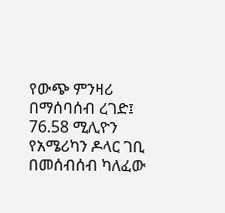የውጭ ምንዛሪ በማሰባሰብ ረገድ፤ 76.58 ሚሊዮን የአሜሪካን ዶላር ገቢ በመሰብሰብ ካለፈው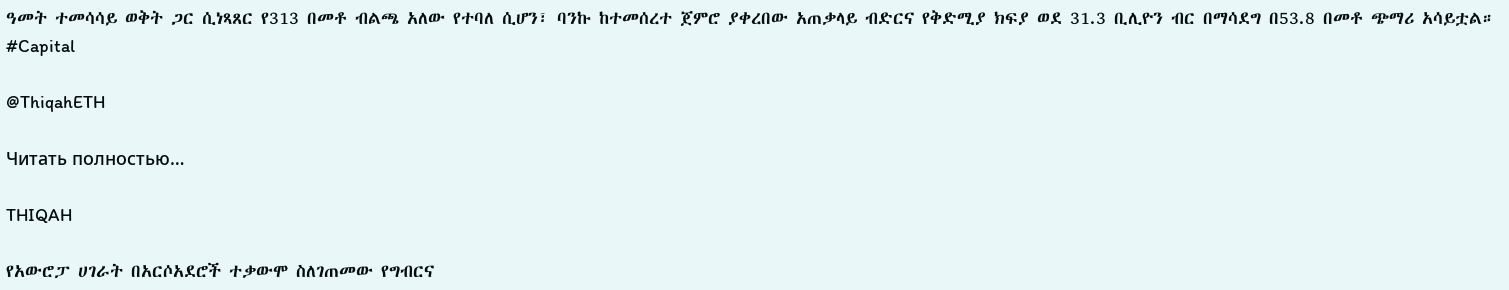ዓመት ተመሳሳይ ወቅት ጋር ሲነጻጸር የ313 በመቶ ብልጫ አለው የተባለ ሲሆን፣ ባንኩ ከተመሰረተ ጀምሮ ያቀረበው አጠቃላይ ብድርና የቅድሚያ ክፍያ ወደ 31.3 ቢሊዮን ብር በማሳደግ በ53.8 በመቶ ጭማሪ አሳይቷል። #Capital

@ThiqahETH

Читать полностью…

THIQAH

የአውሮፓ ሀገራት በአርሶአደሮች ተቃውሞ ስለገጠመው የግብርና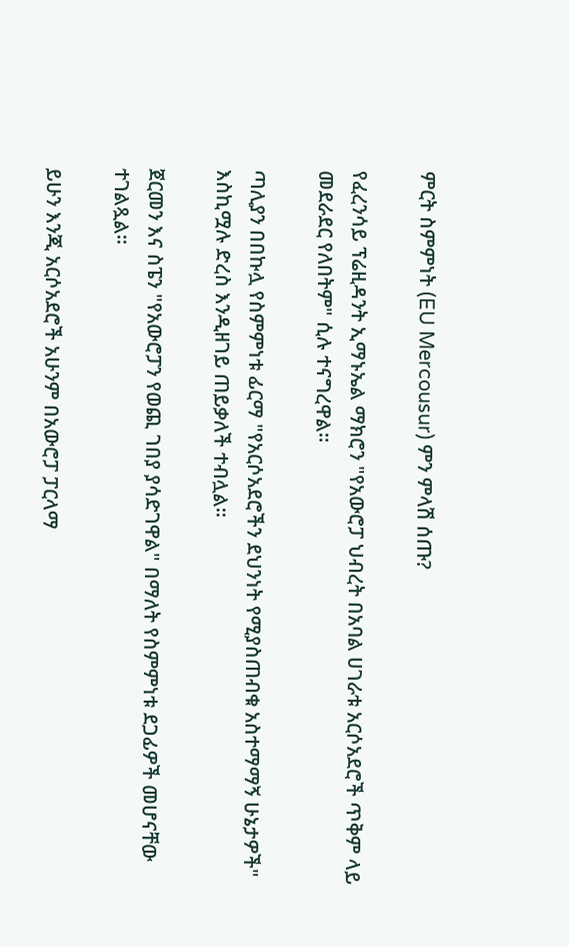ምርት ስምምነት (EU Mercousur) ምን ምላሽ ሰጡ?

የፈረንሳይ ፕሬዚዳንት ኢማኑኤል ማክሮን "የአውሮፓ ህብረት በአባል ሀገራቱ አርሶአደሮች ጥቅም ላይ መደራደር የለበትም" ሲሉ ተናግረዋል።

ጣሊያን በበኩሏ የስምምነቱ ፊርማ "የአርሶአደሮችን ደህንነት የሚያስጠብቁ አስተማማኝ ሁኔታዎች" እስኪሟሉ ድረስ እንዲዘገይ ጠይቃለች ተብሏል።

ጀርመን እና ስፔን "የአውሮፓን የወጪ ገበያ ያሳድገዋል" በማለት የስምምነቱ ደጋፊዎች መሆናቸው ተገልጿል።

ይሁን እንጂ አርሶአደሮች አሁንም በአውሮፓ ፓርላማ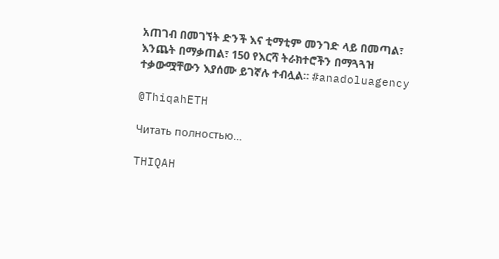አጠገብ በመገኘት ድንች እና ቲማቲም መንገድ ላይ በመጣል፣ እንጨት በማቃጠል፣ 150 የእርሻ ትራክተሮችን በማጓጓዝ ተቃውሟቸውን እያሰሙ ይገኛሉ ተብሏል። #anadoluagency

@ThiqahETH

Читать полностью…

THIQAH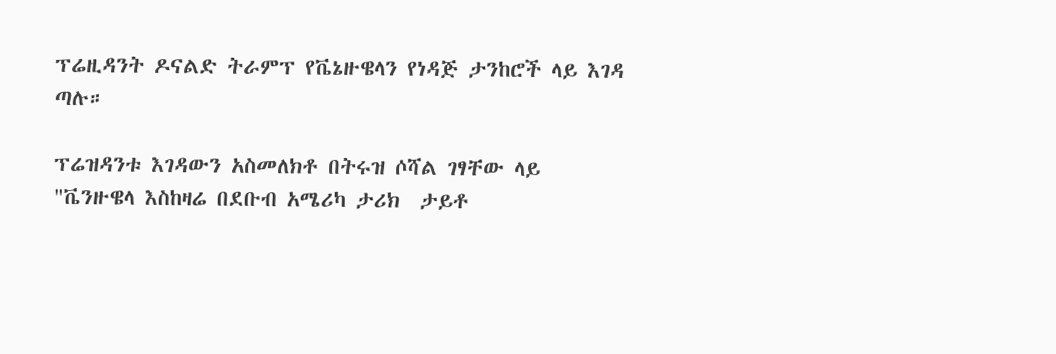ፕሬዚዳንት ዶናልድ ትራምፕ የቬኔዙዌላን የነዳጅ ታንከሮች ላይ እገዳ ጣሉ።

ፕሬዝዳንቱ እገዳውን አስመለክቶ በትሩዝ ሶሻል ገፃቸው ላይ "ቬንዙዌላ እስከዛሬ በደቡብ አሜሪካ ታሪክ  ታይቶ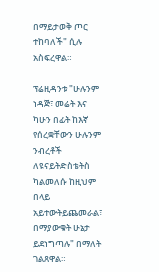በማይታወቅ ጦር ተከባለች" ሲሉ አስፍረዋል።

ፕሬዚዳንቱ "ሁሉንም ነዳጅ፣ መሬት እና ካሁን በፊት ከእኛ የሰረቋቸውን ሁሉንም ንብረቶች ለዩናይትድስቴትስ ካልመለሱ ከዚህም በላይ አይተውትይጨመራል፣  በማያውቁት ሁኔታ ይደነግጣሉ" በማለት ገልጸዋል።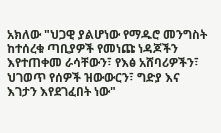አክለው "ህጋዊ ያልሆነው የማዱሮ መንግስት ከተሰረቁ ጣቢያዎች የመነጩ ነዳጆችን እየተጠቀመ ራሳቸውን፣ የእፅ አሸባሪዎችን፣ ህገወጥ የሰዎች ዝውውርን፣ ግድያ እና እገታን እየደገፈበት ነው"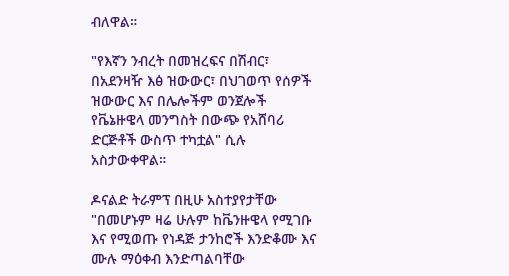ብለዋል።

"የእኛን ንብረት በመዝረፍና በሽብር፣ በአደንዛዥ እፅ ዝውውር፣ በህገወጥ የሰዎች ዝውውር እና በሌሎችም ወንጀሎች የቬኔዙዌላ መንግስት በውጭ የአሸባሪ ድርጅቶች ውስጥ ተካቷል" ሲሉ አስታውቀዋል።

ዶናልድ ትራምፕ በዚሁ አስተያየታቸው "በመሆኑም ዛሬ ሁሉም ከቬንዙዌላ የሚገቡ እና የሚወጡ የነዳጅ ታንከሮች እንድቆሙ እና ሙሉ ማዕቀብ እንድጣልባቸው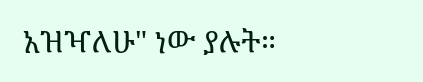አዝዣለሁ" ነው ያሉት።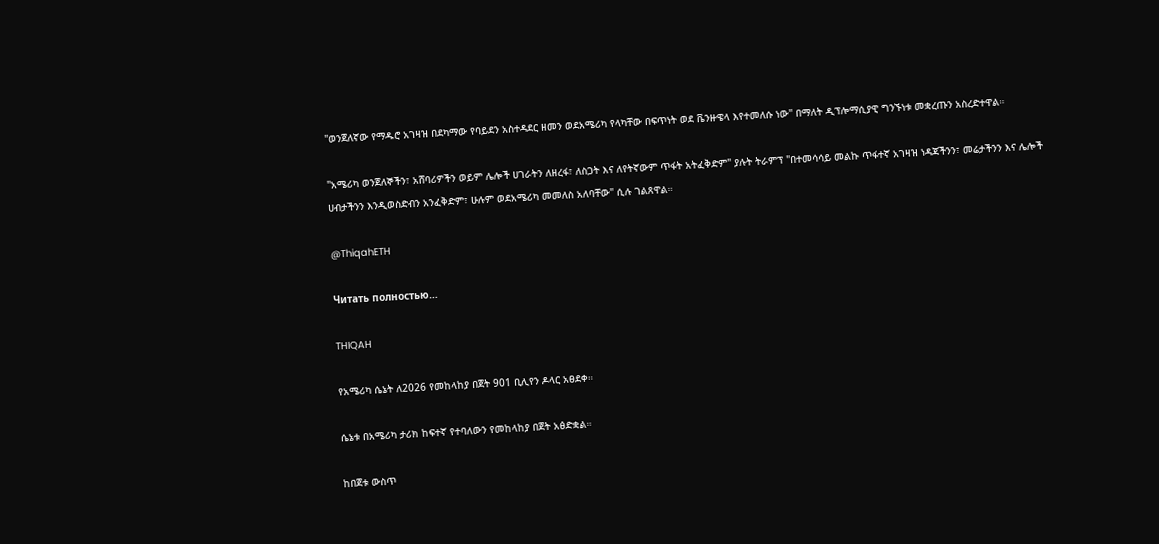"ወንጀለኛው የማዱሮ አገዛዝ በደካማው የባይደን አስተዳደር ዘመን ወደአሜሪካ የላካቸው በፍጥነት ወደ ቬንዙዌላ እየተመለሱ ነው" በማለት ዲፕሎማሲያዊ ግንኙነቱ መቋረጡን አስረድተዋል።

"አሜሪካ ወንጀለኞችን፣ አሸባሪዎችን ወይም ሌሎች ሀገራትን ለዘረፋ፣ ለስጋት እና ለየትኛውም ጥፋት አትፈቅድም" ያሉት ትራምፕ "በተመሳሳይ መልኩ ጥፋተኛ አገዛዝ ነዳጃችንን፣ መሬታችንን እና ሌሎች ሀብታችንን እንዲወስድብን አንፈቅድም፣ ሁሉም ወደአሜሪካ መመለስ አለባቸው" ሲሉ ገልጸዋል።

@ThiqahETH

Читать полностью…

THIQAH

የአሜሪካ ሴኔት ለ2026 የመከላከያ በጀት 901 ቢሊየን ዶላር አፀደቀ።

ሴኔቱ በአሜሪካ ታሪክ ከፍተኛ የተባለውን የመከላከያ በጀት አፅድቋል።

ከበጀቱ ውስጥ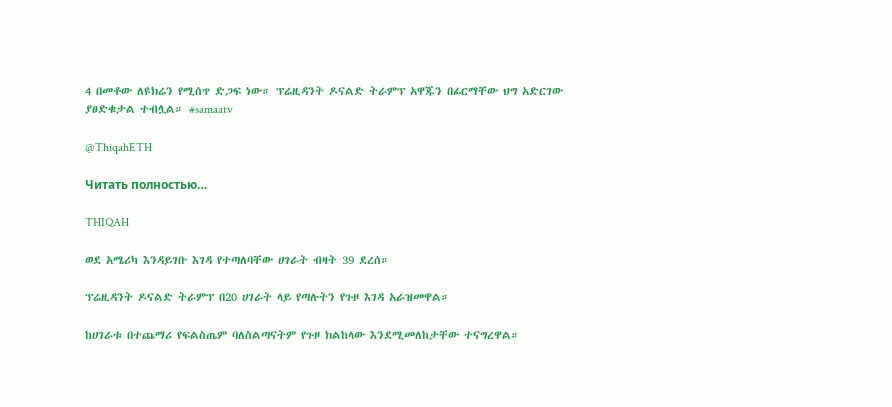4 በመቶው ለዩክሬን የሚሰጥ ድጋፍ ነው። ፕሬዚዳንት ዶናልድ ትራምፕ አዋጁን በፊርማቸው ህግ አድርገው ያፀድቁታል ተብሏል። #samaatv

@ThiqahETH

Читать полностью…

THIQAH

ወደ አሜሪካ እንዳይገቡ እገዳ የተጣለባቸው ሀገራት ብዛት 39 ደረሰ።

ፕሬዚዳንት ዶናልድ ትራምፕ በ20 ሀገራት ላይ የጣሉትን የጉዞ እገዳ አራዝመዋል።

ከሀገራቱ በተጨማሪ የፍልስጤም ባለስልጣናትም የጉዞ ክልከላው እንደሚመለከታቸው ተናግረዋል።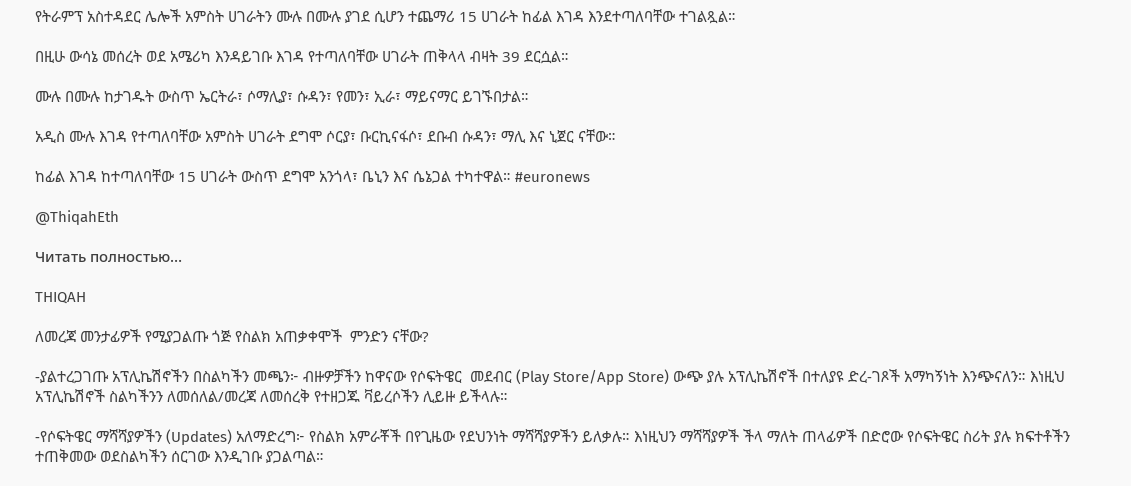የትራምፕ አስተዳደር ሌሎች አምስት ሀገራትን ሙሉ በሙሉ ያገደ ሲሆን ተጨማሪ 15 ሀገራት ከፊል እገዳ እንደተጣለባቸው ተገልጿል።

በዚሁ ውሳኔ መሰረት ወደ አሜሪካ እንዳይገቡ እገዳ የተጣለባቸው ሀገራት ጠቅላላ ብዛት 39 ደርሷል።

ሙሉ በሙሉ ከታገዱት ውስጥ ኤርትራ፣ ሶማሊያ፣ ሱዳን፣ የመን፣ ኢራ፣ ማይናማር ይገኙበታል።

አዲስ ሙሉ እገዳ የተጣለባቸው አምስት ሀገራት ደግሞ ሶርያ፣ ቡርኪናፋሶ፣ ደቡብ ሱዳን፣ ማሊ እና ኒጀር ናቸው።

ከፊል እገዳ ከተጣለባቸው 15 ሀገራት ውስጥ ደግሞ አንጎላ፣ ቤኒን እና ሴኔጋል ተካተዋል። #euronews

@ThiqahEth

Читать полностью…

THIQAH

ለመረጃ መንታፊዎች የሚያጋልጡ ጎጅ የስልክ አጠቃቀሞች  ምንድን ናቸው?

-ያልተረጋገጡ አፕሊኬሽኖችን በስልካችን መጫን፦ ብዙዎቻችን ከዋናው የሶፍትዌር  መደብር (Play Store/App Store) ውጭ ያሉ አፕሊኬሽኖች በተለያዩ ድረ-ገጾች አማካኝነት እንጭናለን። እነዚህ አፕሊኬሽኖች ስልካችንን ለመሰለል/መረጃ ለመሰረቅ የተዘጋጁ ቫይረሶችን ሊይዙ ይችላሉ።

-የሶፍትዌር ማሻሻያዎችን (Updates) አለማድረግ፦ የስልክ አምራቾች በየጊዜው የደህንነት ማሻሻያዎችን ይለቃሉ። እነዚህን ማሻሻያዎች ችላ ማለት ጠላፊዎች በድሮው የሶፍትዌር ስሪት ያሉ ክፍተቶችን ተጠቅመው ወደስልካችን ሰርገው እንዲገቡ ያጋልጣል።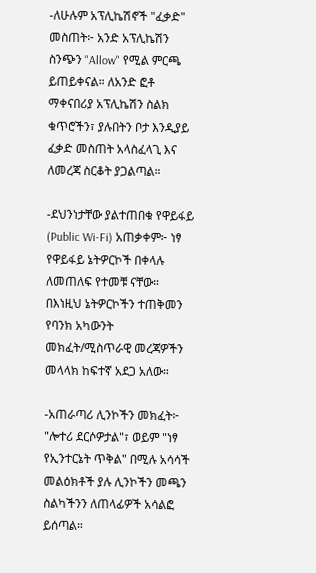-ለሁሉም አፕሊኬሽኖች "ፈቃድ"  መስጠት፦ አንድ አፕሊኬሽን ስንጭን "Allow" የሚል ምርጫ ይጠይቀናል። ለአንድ ፎቶ ማቀናበሪያ አፕሊኬሽን ስልክ ቁጥሮችን፣ ያሉበትን ቦታ እንዲያይ ፈቃድ መስጠት አላስፈላጊ እና ለመረጃ ስርቆት ያጋልጣል።

-ደህንነታቸው ያልተጠበቁ የዋይፋይ (Public Wi-Fi) አጠቃቀም፦ ነፃ የዋይፋይ ኔትዎርኮች በቀላሉ ለመጠለፍ የተመቹ ናቸው። በእነዚህ ኔትዎርኮችን ተጠቅመን የባንክ አካውንት መክፈት/ሚስጥራዊ መረጃዎችን መላላክ ከፍተኛ አደጋ አለው።

-አጠራጣሪ ሊንኮችን መክፈት፦ "ሎተሪ ደርሶዎታል"፣ ወይም "ነፃ የኢንተርኔት ጥቅል" በሚሉ አሳሳች መልዕክቶች ያሉ ሊንኮችን መጫን ስልካችንን ለጠላፊዎች አሳልፎ ይሰጣል።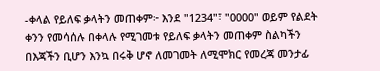-ቀላል የይለፍ ቃላትን መጠቀም፦ እንደ "1234"፣ "0000" ወይም የልደት ቀንን የመሳሰሉ በቀላሉ የሚገመቱ የይለፍ ቃላትን መጠቀም ስልካችን በእጃችን ቢሆን እንኳ በሩቅ ሆኖ ለመገመት ለሚሞክር የመረጃ መንታፊ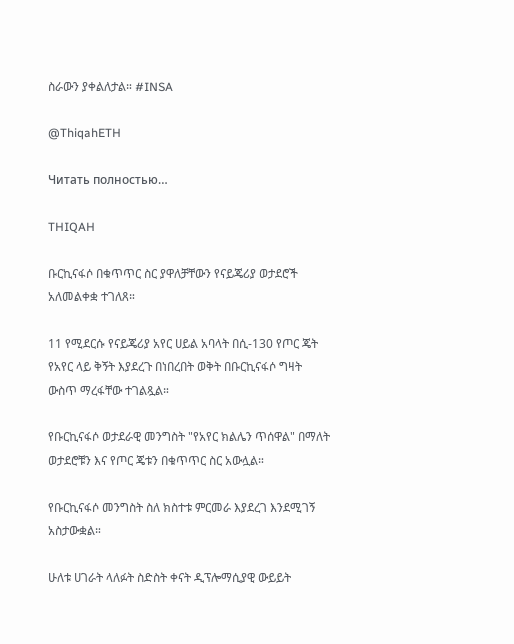ስራውን ያቀልለታል። #INSA

@ThiqahETH

Читать полностью…

THIQAH

ቡርኪናፋሶ በቁጥጥር ስር ያዋለቻቸውን የናይጄሪያ ወታደሮች አለመልቀቋ ተገለጸ።

11 የሚደርሱ የናይጄሪያ አየር ሀይል አባላት በሲ-130 የጦር ጄት የአየር ላይ ቅኝት እያደረጉ በነበረበት ወቅት በቡርኪናፋሶ ግዛት ውስጥ ማረፋቸው ተገልጿል።

የቡርኪናፋሶ ወታደራዊ መንግስት "የአየር ክልሌን ጥሰዋል" በማለት ወታደሮቹን እና የጦር ጄቱን በቁጥጥር ስር አውሏል።

የቡርኪናፋሶ መንግስት ስለ ክስተቱ ምርመራ እያደረገ እንደሚገኝ አስታውቋል።

ሁለቱ ሀገራት ላለፉት ስድስት ቀናት ዲፕሎማሲያዊ ውይይት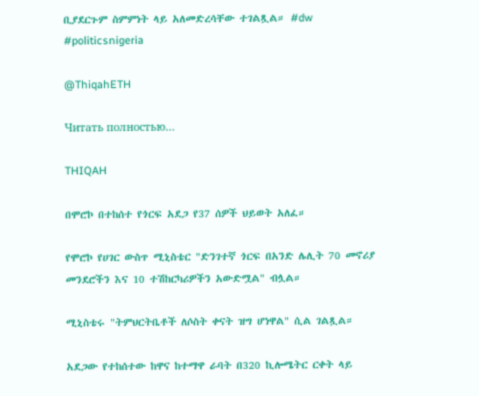ቢያደርጉም ስምምነት ላይ አለመድረሳቸው ተገልጿል። #dw #politicsnigeria

@ThiqahETH

Читать полностью…

THIQAH

በሞሮኮ በተከሰተ የጎርፍ አደጋ የ37 ሰዎች ህይወት አለፈ።

የሞሮኮ የሀገር ውስጥ ሚኒስቴር "ድንገተኛ ጎርፍ በአንድ ሌሊት 70 መኖሪያ መንደሮችን እና 10 ተሽከርካሪዎችን አውድሟል" ብሏል።

ሚኒስቴሩ "ትምህርትቤቶች ለሶስት ቀናት ዝግ ሆነዋል" ሲል ገልጿል።

አደጋው የተከሰተው ከዋና ከተማዋ ራባት በ320 ኪሎሜትር ርቀት ላይ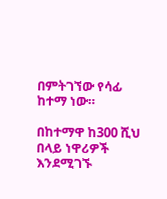በምትገኘው የሳፊ ከተማ ነው።

በከተማዋ ከ300 ሺህ በላይ ነዋሪዎች እንደሚገኙ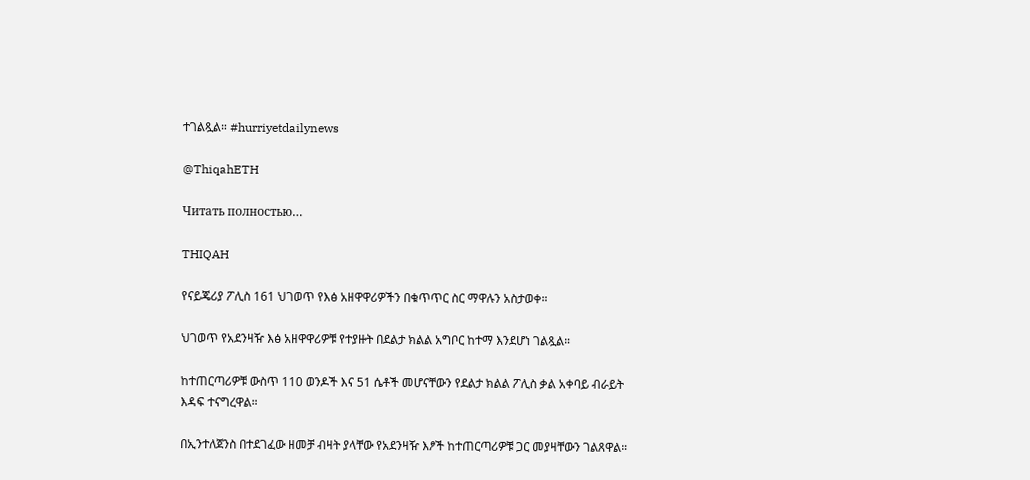ተገልጿል። #hurriyetdailynews

@ThiqahETH

Читать полностью…

THIQAH

የናይጄሪያ ፖሊስ 161 ህገወጥ የእፅ አዘዋዋሪዎችን በቁጥጥር ስር ማዋሉን አስታወቀ።

ህገወጥ የአደንዛዥ እፅ አዘዋዋሪዎቹ የተያዙት በደልታ ክልል አግቦር ከተማ እንደሆነ ገልጿል።

ከተጠርጣሪዎቹ ውስጥ 110 ወንዶች እና 51 ሴቶች መሆናቸውን የደልታ ክልል ፖሊስ ቃል አቀባይ ብራይት እዳፍ ተናግረዋል።

በኢንተለጀንስ በተደገፈው ዘመቻ ብዛት ያላቸው የአደንዛዥ እፆች ከተጠርጣሪዎቹ ጋር መያዛቸውን ገልጸዋል።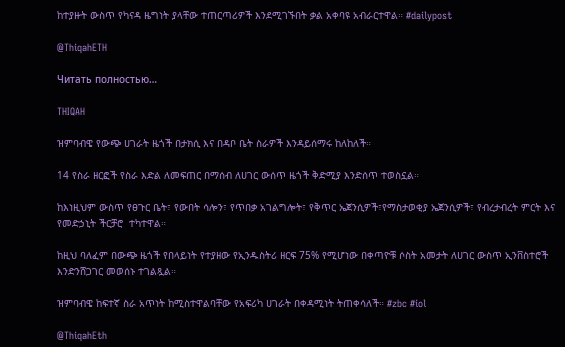ከተያዙት ውስጥ የካናዳ ዜግነት ያላቸው ተጠርጣሪዎች እንደሚገኙበት ቃል አቀባዩ አብራርተዋል። #dailypost

@ThiqahETH

Читать полностью…

THIQAH

ዝምባብዌ የውጭ ሀገራት ዜጎች በታክሲ እና በዳቦ ቤት ስራዎች እንዳይሰማሩ ከለከለች።

14 የስራ ዘርፎች የስራ እድል ለመፍጠር በማሰብ ለሀገር ውሰጥ ዜጎች ቅድሚያ እንድሰጥ ተወስኗል።

ከእነዚህም ውስጥ የፀጉር ቤት፣ የውበት ሳሎን፣ የጥበቃ አገልግሎት፣ የቅጥር ኤጀንሲዎች፣የማስታወቂያ ኤጀንሲዎች፣ የብረታብረት ምርት እና የመድኃኒት ችርቻሮ  ተካተዋል።

ከዚህ ባለፈም በውጭ ዜጎች የበላይነት የተያዘው የኢንዱስትሪ ዘርፍ 75% የሚሆነው በቀጣዮቹ ሶስት አመታት ለሀገር ውስጥ ኢንቨስተሮች እንድንሸጋገር መወሰኑ ተገልጿል።

ዝምባብዌ ከፍተኛ ስራ አጥነት ከሚስተዋልባቸው የአፍሪካ ሀገራት በቀዳሚነት ትጠቀሳለች። #zbc #iol

@ThiqahEth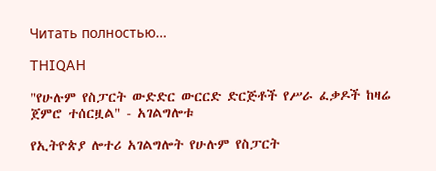Читать полностью…

THIQAH

"የሁሉም የስፓርት ውድድር ውርርድ ድርጅቶች የሥራ ፈቃዶች ከዛሬ ጀምሮ ተሰርዟል" - አገልግሎቱ

የኢትዮጵያ ሎተሪ አገልግሎት የሁሉም የስፓርት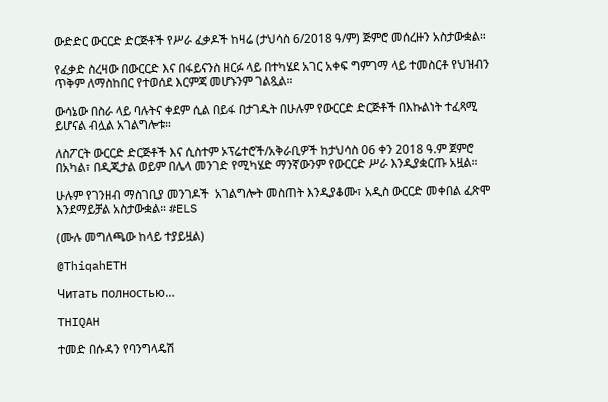ውድድር ውርርድ ድርጅቶች የሥራ ፈቃዶች ከዛሬ (ታህሳስ 6/2018 ዓ/ም) ጅምሮ መሰረዙን አስታውቋል።

የፈቃድ ስረዛው በውርርድ እና በፋይናንስ ዘርፉ ላይ በተካሄደ አገር አቀፍ ግምገማ ላይ ተመስርቶ የህዝብን ጥቅም ለማስከበር የተወሰደ እርምጃ መሆኑንም ገልጿል።

ውሳኔው በስራ ላይ ባሉትና ቀደም ሲል በይፋ በታገዱት በሁሉም የውርርድ ድርጅቶች በእኩልነት ተፈጻሚ ይሆናል ብሏል አገልግሎቱ።

ለስፖርት ውርርድ ድርጅቶች እና ሲስተም ኦፕሬተሮች/አቅራቢዎች ከታህሳስ 06 ቀን 2018 ዓ.ም ጀምሮ በአካል፣ በዲጂታል ወይም በሌላ መንገድ የሚካሄድ ማንኛውንም የውርርድ ሥራ እንዲያቋርጡ አዟል።

ሁሉም የገንዘብ ማስገቢያ መንገዶች  አገልግሎት መስጠት እንዲያቆሙ፣ አዲስ ውርርድ መቀበል ፈጽሞ እንደማይቻል አስታውቋል። #ELS

(ሙሉ መግለጫው ከላይ ተያይዟል)

@ThiqahETH

Читать полностью…

THIQAH

ተመድ በሱዳን የባንግላዴሽ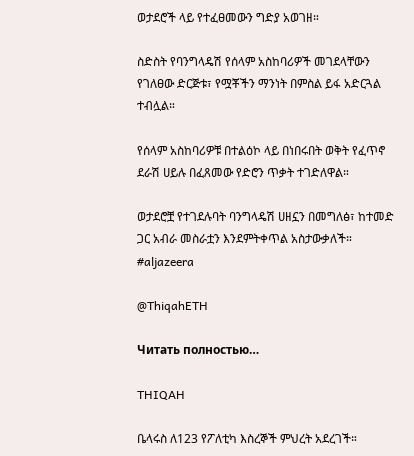ወታደሮች ላይ የተፈፀመውን ግድያ አወገዘ።

ስድስት የባንግላዴሽ የሰላም አስከባሪዎች መገደላቸውን የገለፀው ድርጅቱ፣ የሟቾችን ማንነት በምስል ይፋ አድርጓል ተብሏል።

የሰላም አስከባሪዎቹ በተልዕኮ ላይ በነበሩበት ወቅት የፈጥኖ ደራሽ ሀይሉ በፈጸመው የድሮን ጥቃት ተገድለዋል።

ወታደሮቿ የተገደሉባት ባንግላዴሽ ሀዘኗን በመግለፅ፣ ከተመድ ጋር አብራ መስራቷን እንደምትቀጥል አስታውቃለች። #aljazeera

@ThiqahETH

Читать полностью…

THIQAH

ቤላሩስ ለ123 የፖለቲካ እስረኞች ምህረት አደረገች።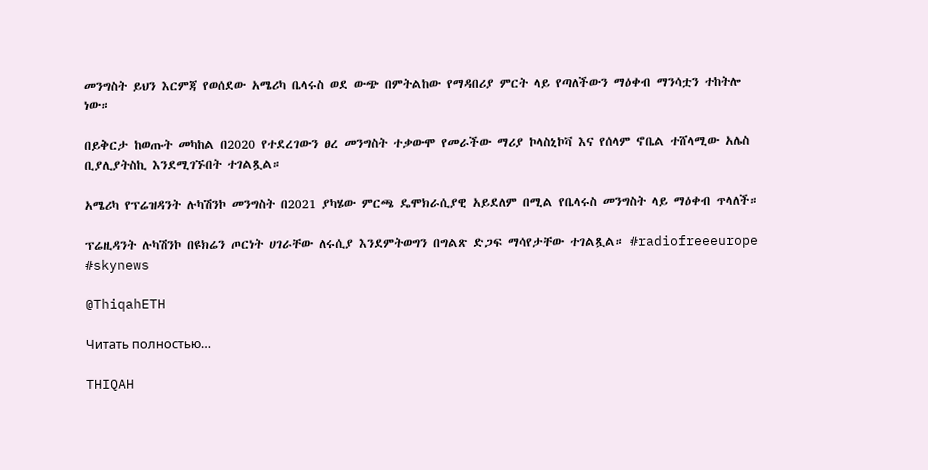መንግስት ይህን እርምጃ የወሰደው አሜሪካ ቤላሩስ ወደ ውጭ በምትልከው የማዳበሪያ ምርት ላይ የጣለችውን ማዕቀብ ማንሳቷን ተከትሎ ነው።

በይቅርታ ከወጡት መካከል በ2020 የተደረገውን ፀረ መንግስት ተቃውሞ የመራችው ማሪያ ኮላስኒኮቫ እና የሰላም ኖቤል ተሸላሚው አሌስ ቢያሊያትስኪ እንደሚገኙበት ተገልጿል።

አሜሪካ የፕሬዝዳንት ሉካሽንኮ መንግስት በ2021 ያካሄው ምርጫ ዴሞክራሲያዊ አይደለም በሚል የቤላሩስ መንግስት ላይ ማዕቀብ ጥላለች።

ፕሬዚዳንት ሉካሽንኮ በዩክሬን ጦርነት ሀገራቸው ለሩሲያ እንደምትወግን በግልጽ ድጋፍ ማሳየታቸው ተገልጿል። #radiofreeeurope #skynews

@ThiqahETH

Читать полностью…

THIQAH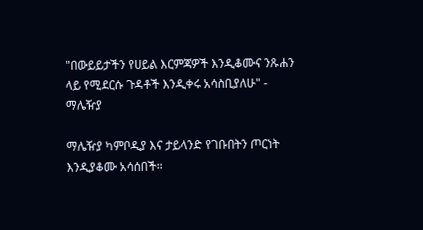"በውይይታችን የሀይል እርምጃዎች እንዲቆሙና ንጹሐን ላይ የሚደርሱ ጉዳቶች እንዲቀሩ አሳስቢያለሁ" - ማሌዥያ

ማሌዥያ ካምቦዲያ እና ታይላንድ የገቡበትን ጦርነት እንዲያቆሙ አሳሰበች።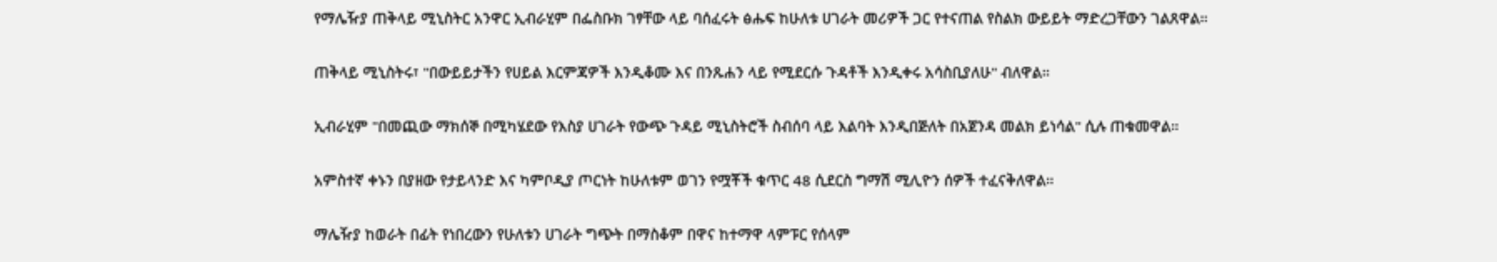የማሌዥያ ጠቅላይ ሚኒስትር አንዋር ኢብራሂም በፌስቡክ ገፃቸው ላይ ባሰፈሩት ፅሑፍ ከሁለቱ ሀገራት መሪዎች ጋር የተናጠል የስልክ ውይይት ማድረጋቸውን ገልጸዋል።

ጠቅላይ ሚኒስትሩ፣ "በውይይታችን የሀይል እርምጃዎች እንዲቆሙ እና በንጹሐን ላይ የሚደርሱ ጉዳቶች እንዲቀሩ አሳስቢያለሁ" ብለዋል።

ኢብራሂም "በመጪው ማክሰኞ በሚካሄደው የእስያ ሀገራት የውጭ ጉዳይ ሚኒስትሮች ስብሰባ ላይ እልባት እንዲበጅለት በአጀንዳ መልክ ይነሳል" ሲሉ ጠቁመዋል።

አምስተኛ ቀኑን በያዘው የታይላንድ እና ካምቦዲያ ጦርነት ከሁለቱም ወገን የሟቾች ቁጥር 48 ሲደርስ ግማሽ ሚሊዮን ሰዎች ተፈናቅለዋል።

ማሌዥያ ከወራት በፊት የነበረውን የሁለቱን ሀገራት ግጭት በማስቆም በዋና ከተማዋ ላምፑር የሰላም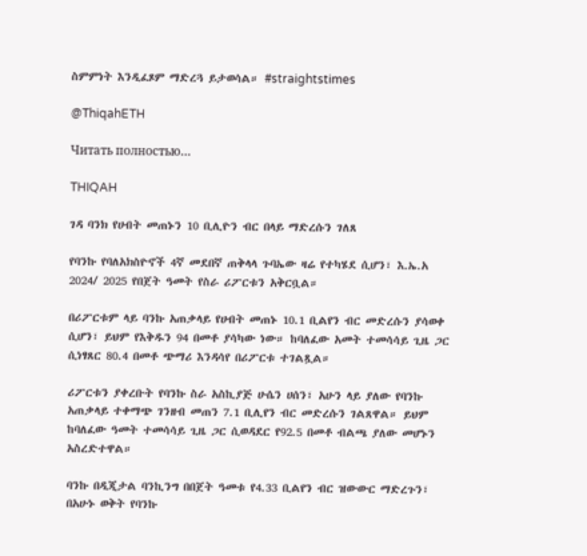ስምምነት እንዲፈጾም ማድረጓ ይታወሳል። #straightstimes

@ThiqahETH

Читать полностью…

THIQAH

ገዳ ባንክ የሀብት መጠኑን 10 ቢሊዮን ብር በላይ ማድረሱን ገለጸ

የባንኩ የባለአክስዮኖች 4ኛ መደበኛ ጠቅላላ ጉባኤው ዛሬ የተካሄደ ሲሆን፣ እ.ኤ.አ 2024/ 2025 የበጀት ዓመት የስራ ሪፖርቱን አቅርቧል።

በሪፖርቱም ላይ ባንኩ አጠቃላይ የሀብት መጠኑ 10.1 ቢልየን ብር መድረሱን ያሳወቀ ሲሆን፣ ይህም የእቅዱን 94 በመቶ ያሳካው ነው። ከባለፈው አመት ተመሳሳይ ጊዜ ጋር ሲነፃጸር 80.4 በመቶ ጭማሪ እንዳሳየ በሪፖርቱ ተገልጿል።

ሪፖርቱን ያቀረቡት የባንኩ ስራ አስኪያጅ ሁሴን ሀሰን፣ አሁን ላይ ያለው የባንኩ አጠቃላይ ተቀማጭ ገንዘብ መጠን 7.1 ቢሊየን ብር መድረሱን ገልጸዋል። ይህም ከባለፈው ዓመት ተመሳሳይ ጊዜ ጋር ሲወዳደር የ92.5 በመቶ ብልጫ ያለው መሆኑን አስረድተዋል።

ባንኩ በዲጂታል ባንኪንግ በበጀት ዓመቱ የ4.33 ቢልየን ብር ዝውውር ማድረጉን፣ በአሁኑ ወቅት የባንኩ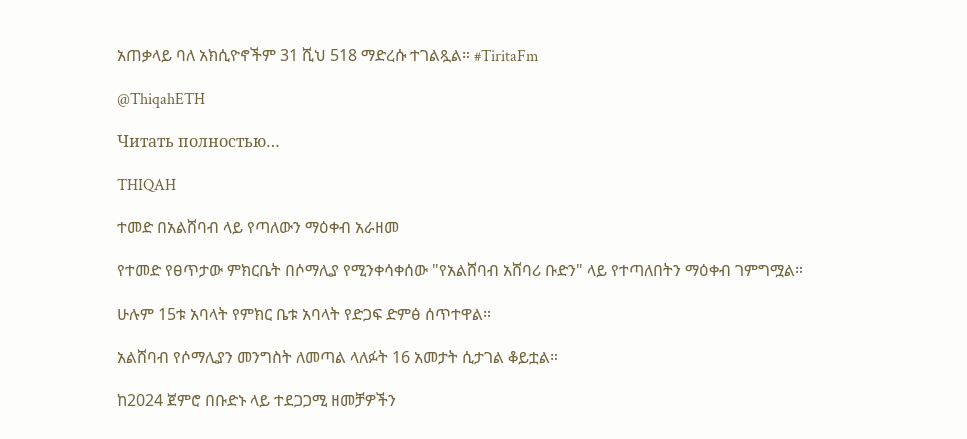አጠቃላይ ባለ አክሲዮኖችም 31 ሺህ 518 ማድረሱ ተገልጿል። #TiritaFm

@ThiqahETH

Читать полностью…

THIQAH

ተመድ በአልሸባብ ላይ የጣለውን ማዕቀብ አራዘመ

የተመድ የፀጥታው ምክርቤት በሶማሊያ የሚንቀሳቀሰው "የአልሸባብ አሸባሪ ቡድን" ላይ የተጣለበትን ማዕቀብ ገምግሟል።

ሁሉም 15ቱ አባላት የምክር ቤቱ አባላት የድጋፍ ድምፅ ሰጥተዋል።

አልሸባብ የሶማሊያን መንግስት ለመጣል ላለፉት 16 አመታት ሲታገል ቆይቷል።

ከ2024 ጀምሮ በቡድኑ ላይ ተደጋጋሚ ዘመቻዎችን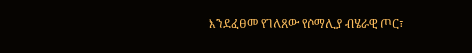እንደፈፀመ የገለጸው የሶማሊያ ብሄራዊ ጦር፣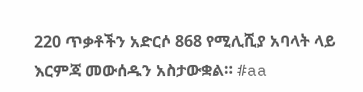220 ጥቃቶችን አድርሶ 868 የሚሊሺያ አባላት ላይ እርምጃ መውሰዱን አስታውቋል። #aa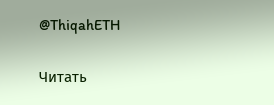@ThiqahETH

Читать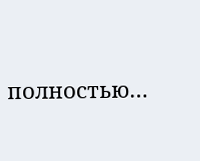полностью…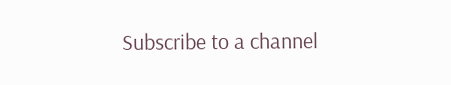Subscribe to a channel